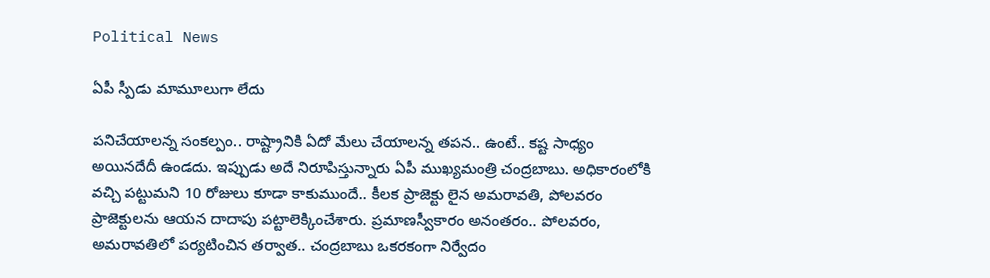Political News

ఏపీ స్పీడు మామూలుగా లేదు

ప‌నిచేయాలన్న సంక‌ల్పం.. రాష్ట్రానికి ఏదో మేలు చేయాల‌న్న త‌ప‌న‌.. ఉంటే.. క‌ష్ట సాధ్యం అయినదేదీ ఉండ‌దు. ఇప్పుడు అదే నిరూపిస్తున్నారు ఏపీ ముఖ్య‌మంత్రి చంద్ర‌బాబు. అధికారంలోకి వ‌చ్చి ప‌ట్టుమ‌ని 10 రోజులు కూడా కాకుముందే.. కీల‌క ప్రాజెక్టు లైన అమ‌రావ‌తి, పోల‌వ‌రం ప్రాజెక్టుల‌ను ఆయ‌న దాదాపు ప‌ట్టాలెక్కించేశారు. ప్ర‌మాణ‌స్వీకారం అనంత‌రం.. పోల‌వ‌రం, అమ‌రావ‌తిలో ప‌ర్య‌టించిన త‌ర్వాత‌.. చంద్ర‌బాబు ఒక‌ర‌కంగా నిర్వేదం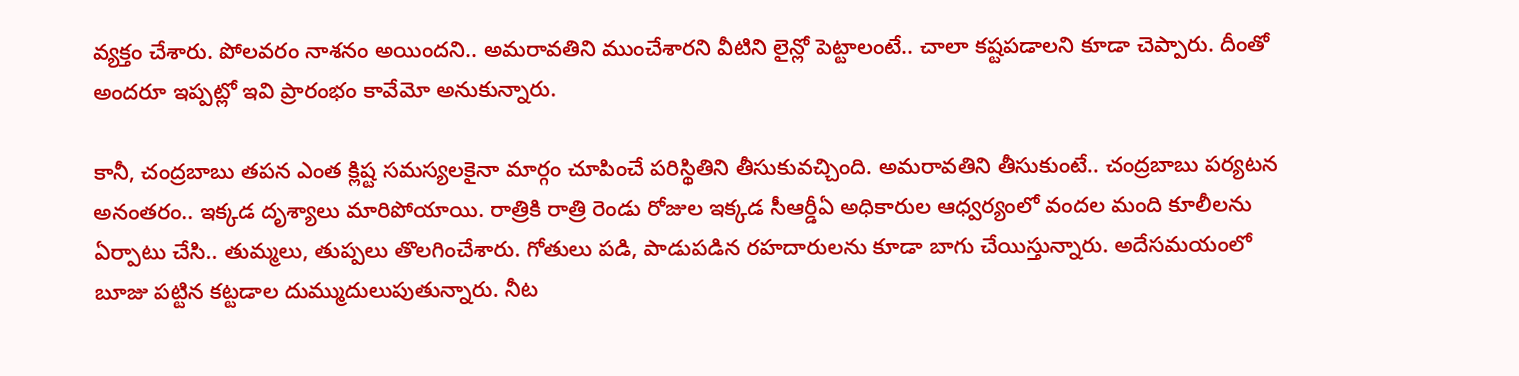వ్య‌క్తం చేశారు. పోల‌వ‌రం నాశ‌నం అయింద‌ని.. అమ‌రావ‌తిని ముంచేశార‌ని వీటిని లైన్లో పెట్టాలంటే.. చాలా క‌ష్ట‌ప‌డాల‌ని కూడా చెప్పారు. దీంతో అంద‌రూ ఇప్ప‌ట్లో ఇవి ప్రారంభం కావేమో అనుకున్నారు.

కానీ, చంద్ర‌బాబు త‌ప‌న ఎంత క్లిష్ట స‌మ‌స్య‌ల‌కైనా మార్గం చూపించే ప‌రిస్థితిని తీసుకువ‌చ్చింది. అమ‌రావ‌తిని తీసుకుంటే.. చంద్ర‌బాబు ప‌ర్య‌ట‌న అనంత‌రం.. ఇక్క‌డ దృశ్యాలు మారిపోయాయి. రాత్రికి రాత్రి రెండు రోజుల ఇక్క‌డ సీఆర్డీఏ అధికారుల ఆధ్వ‌ర్యంలో వంద‌ల మంది కూలీల‌ను ఏర్పాటు చేసి.. తుమ్మ‌లు, తుప్ప‌లు తొల‌గించేశారు. గోతులు ప‌డి, పాడుప‌డిన ర‌హ‌దారుల‌ను కూడా బాగు చేయిస్తున్నారు. అదేస‌మ‌యంలో బూజు ప‌ట్టిన క‌ట్ట‌డాల దుమ్ముదులుపుతున్నారు. నీట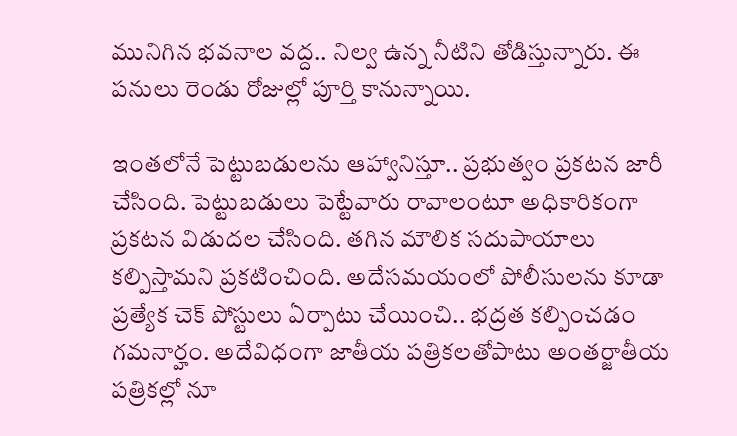మునిగిన భ‌వ‌నాల వ‌ద్ద‌.. నిల్వ ఉన్న నీటిని తోడిస్తున్నారు. ఈ ప‌నులు రెండు రోజుల్లో పూర్తి కానున్నాయి.

ఇంత‌లోనే పెట్టుబ‌డుల‌ను ఆహ్వానిస్తూ.. ప్ర‌భుత్వం ప్ర‌క‌ట‌న జారీ చేసింది. పెట్టుబ‌డులు పెట్టేవారు రావాలంటూ అధికారికంగా ప్ర‌క‌ట‌న విడుద‌ల చేసింది. త‌గిన మౌలిక స‌దుపాయాలు క‌ల్పిస్తామ‌ని ప్ర‌క‌టించింది. అదేస‌మ‌యంలో పోలీసుల‌ను కూడా ప్ర‌త్యేక చెక్ పోస్టులు ఏర్పాటు చేయించి.. భ‌ద్ర‌త క‌ల్పించ‌డం గ‌మ‌నార్హం. అదేవిధంగా జాతీయ ప‌త్రిక‌ల‌తోపాటు అంత‌ర్జాతీయ ప‌త్రిక‌ల్లో నూ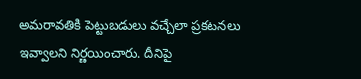అమ‌రావ‌తికి పెట్టుబడులు వ‌చ్చేలా ప్ర‌క‌ట‌న‌లు ఇవ్వాల‌ని నిర్ణ‌యించారు. దీనిపై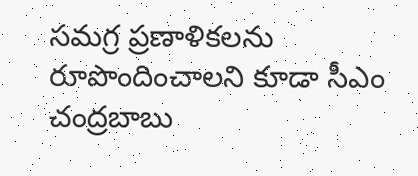స‌మ‌గ్ర ప్ర‌ణాళిక‌ల‌ను రూపొందించాల‌ని కూడా సీఎం చంద్ర‌బాబు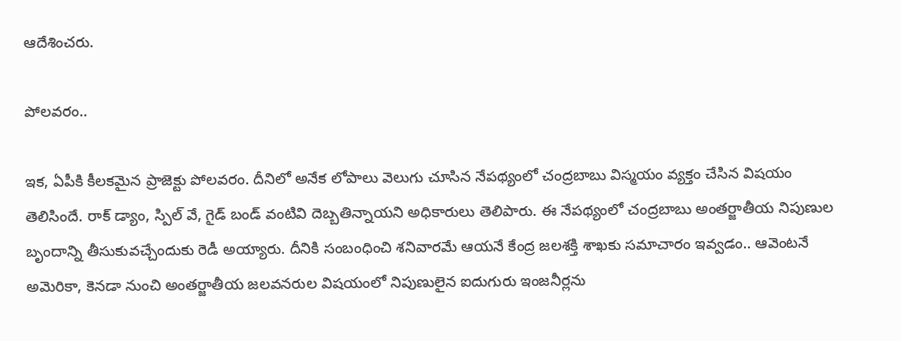ఆదేశించ‌రు.

పోల‌వ‌రం..

ఇక‌, ఏపీకి కీల‌క‌మైన ప్రాజెక్టు పోల‌వ‌రం. దీనిలో అనేక లోపాలు వెలుగు చూసిన నేప‌థ్యంలో చంద్ర‌బాబు విస్మ‌యం వ్య‌క్తం చేసిన విష‌యం తెలిసిందే. రాక్ డ్యాం, స్పిల్ వే, గైడ్ బండ్ వంటివి దెబ్బ‌తిన్నాయ‌ని అధికారులు తెలిపారు. ఈ నేప‌థ్యంలో చంద్ర‌బాబు అంత‌ర్జాతీయ నిపుణుల బృందాన్ని తీసుకువ‌చ్చేందుకు రెడీ అయ్యారు. దీనికి సంబంధించి శ‌నివార‌మే ఆయ‌నే కేంద్ర జ‌ల‌శ‌క్తి శాఖ‌కు స‌మాచారం ఇవ్వ‌డం.. ఆవెంట‌నే అమెరికా, కెన‌డా నుంచి అంత‌ర్జాతీయ జ‌ల‌వ‌నరుల విష‌యంలో నిపుణులైన ఐదుగురు ఇంజ‌నీర్ల‌ను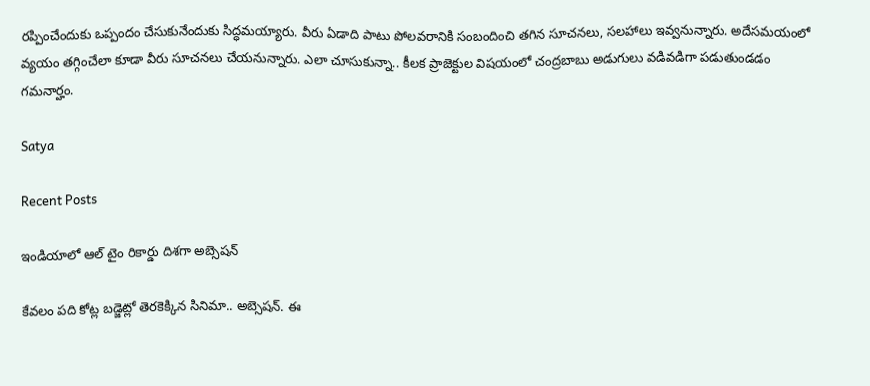ర‌ప్పించేందుకు ఒప్పందం చేసుకునేందుకు సిద్ధ‌మ‌య్యారు. వీరు ఏడాది పాటు పోల‌వరానికి సంబందించి త‌గిన సూచ‌న‌లు, స‌ల‌హాలు ఇవ్వ‌నున్నారు. అదేస‌మ‌యంలో వ్య‌యం త‌గ్గించేలా కూడా వీరు సూచ‌న‌లు చేయ‌నున్నారు. ఎలా చూసుకున్నా.. కీల‌క ప్రాజెక్టుల ‌విష‌యంలో చంద్ర‌బాబు అడుగులు వ‌డివడిగా ప‌డుతుండ‌డం గ‌మ‌నార్హం.

Satya

Recent Posts

ఇండియాలో ఆల్ టైం రికార్డు దిశ‌గా అబ్సెష‌న్

కేవ‌లం ప‌ది కోట్ల బ‌డ్జెట్లో తెర‌కెక్కిన సినిమా.. అబ్సెష‌న్. ఈ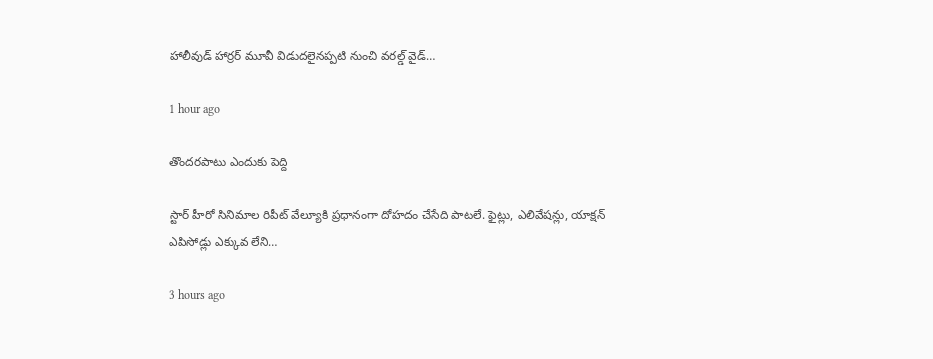హాలీవుడ్ హార్ర‌ర్ మూవీ విడుద‌లైన‌ప్ప‌టి నుంచి వ‌ర‌ల్డ్ వైడ్…

1 hour ago

తొందరపాటు ఎందుకు పెద్ది

స్టార్ హీరో సినిమాల రిపీట్ వేల్యూకి ప్రధానంగా దోహదం చేసేది పాటలే. ఫైట్లు, ఎలివేషన్లు, యాక్షన్ ఎపిసోడ్లు ఎక్కువ లేని…

3 hours ago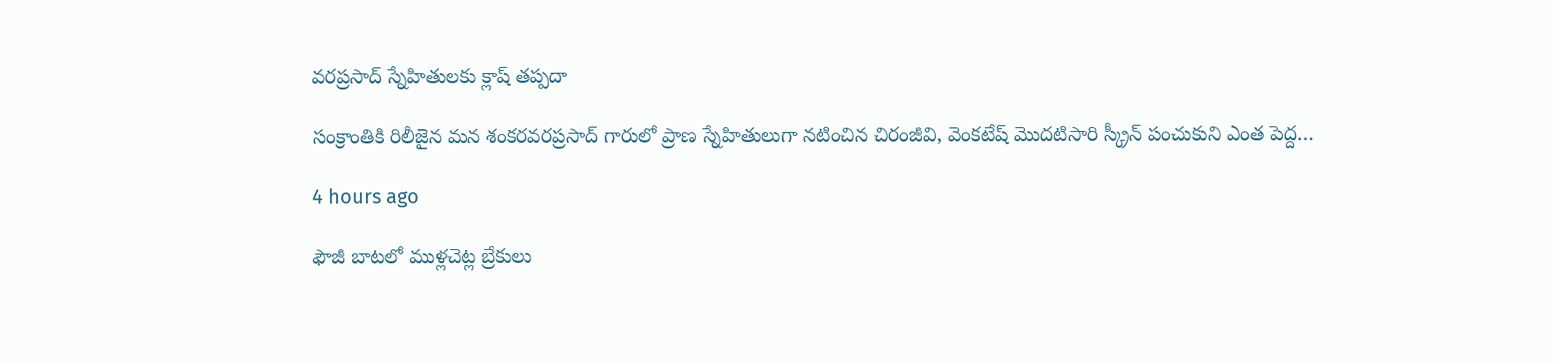వరప్రసాద్ స్నేహితులకు క్లాష్ తప్పదా

సంక్రాంతికి రిలీజైన మన శంకరవరప్రసాద్ గారులో ప్రాణ స్నేహితులుగా నటించిన చిరంజీవి, వెంకటేష్ మొదటిసారి స్క్రీన్ పంచుకుని ఎంత పెద్ద…

4 hours ago

ఫౌజీ బాటలో ముళ్లచెట్ల బ్రేకులు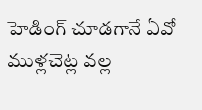హెడింగ్ చూడగానే ఏవో ముళ్లచెట్ల వల్ల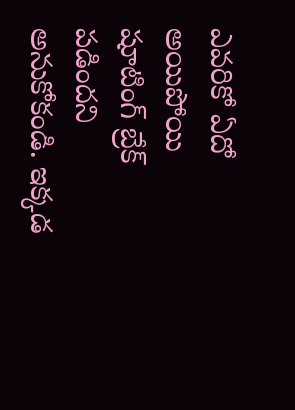ఎవరికో ఏదో అయిపోయి షూటింగ్ బ్రేక్ పడిందని అనుకోకండి. ఇక్కడ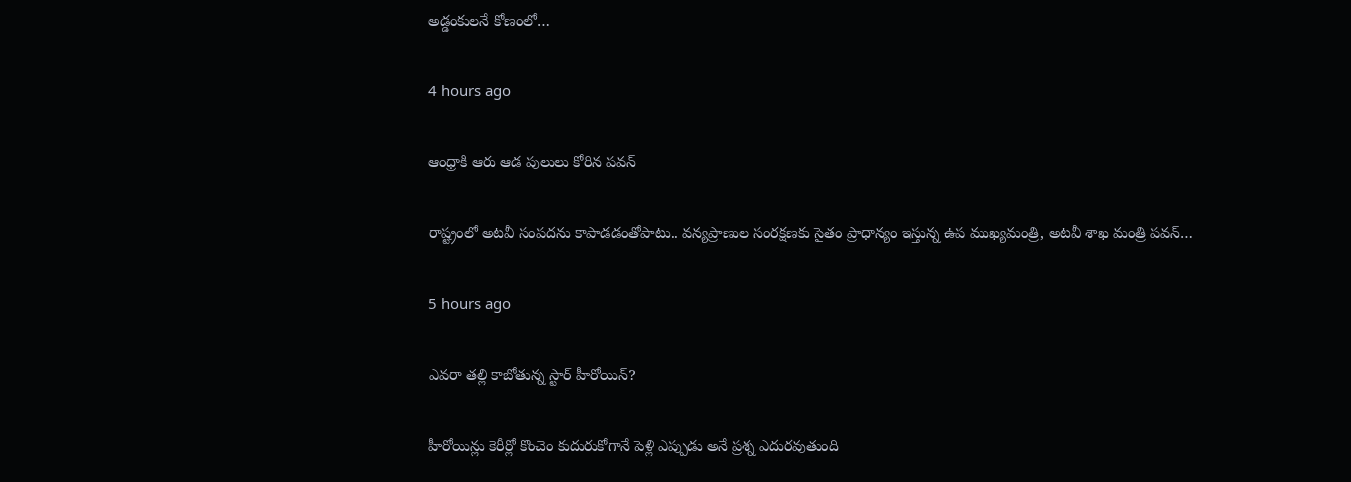అడ్డంకులనే కోణంలో…

4 hours ago

ఆంధ్రాకి ఆరు ఆడ పులులు కోరిన పవన్

రాష్ట్రంలో అట‌వీ సంప‌ద‌ను కాపాడ‌డంతోపాటు.. వన్య‌ప్రాణుల సంర‌క్ష‌ణ‌కు సైతం ప్రాధాన్యం ఇస్తున్న ఉప ముఖ్య‌మంత్రి, అట‌వీ శాఖ మంత్రి ప‌వ‌న్…

5 hours ago

ఎవ‌రా త‌ల్లి కాబోతున్న స్టార్ హీరోయిన్?

హీరోయిన్లు కెరీర్లో కొంచెం కుదురుకోగానే పెళ్లి ఎప్పుడు అనే ప్ర‌శ్న ఎదుర‌వుతుంది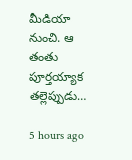మీడియా నుంచి. ఆ తంతు పూర్త‌య్యాక త‌ల్లెప్పుడు…

5 hours ago